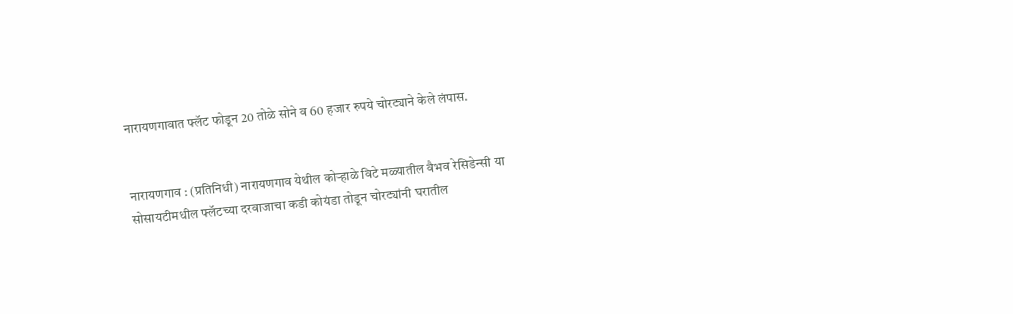नारायणगावात फ्लॅट फोडून 20 तोळे सोने व 60 हजार रुपये चोरट्याने केले लंपास.


नारायणगाव : (प्रतिनिधी) नारायणगाव येथील कोऱ्हाळे विटे मळ्यातील वैभव रेसिडेन्सी या सोसायटीमधील फ्लॅटच्या दरवाजाचा कडी कोयंडा तोडून चोरट्यांनी घरातील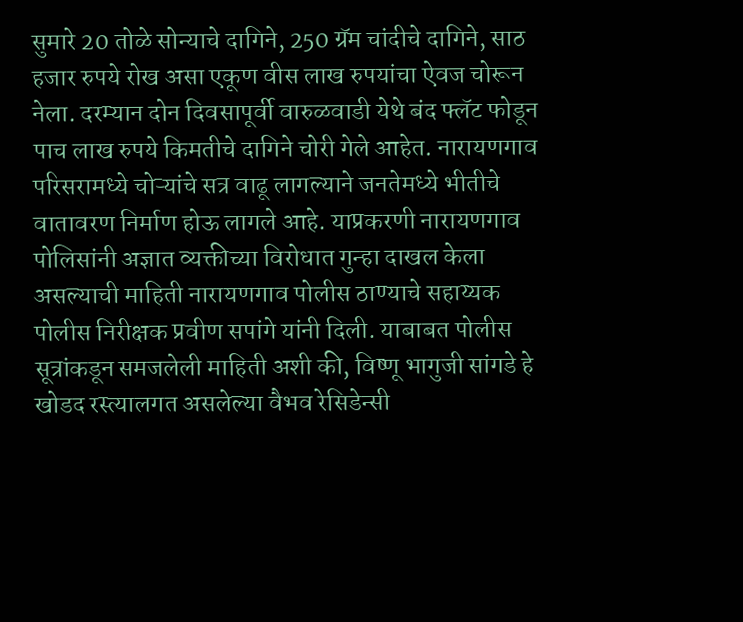सुमारे 20 तोळे सोन्याचे दागिने, 250 ग्रॅम चांदीचे दागिने, साठ हजार रुपये रोख असा एकूण वीस लाख रुपयांचा ऐवज चोरून नेला. दरम्यान दोन दिवसापूर्वी वारुळवाडी येथे बंद फ्लॅट फोडून पाच लाख रुपये किमतीचे दागिने चोरी गेले आहेत. नारायणगाव परिसरामध्ये चोऱ्यांचे सत्र वाढू लागल्याने जनतेमध्ये भीतीचे वातावरण निर्माण होऊ लागले आहे. याप्रकरणी नारायणगाव पोलिसांनी अज्ञात व्यक्तीच्या विरोधात गुन्हा दाखल केला असल्याची माहिती नारायणगाव पोलीस ठाण्याचे सहाय्यक पोलीस निरीक्षक प्रवीण सपांगे यांनी दिली. याबाबत पोलीस सूत्रांकडून समजलेली माहिती अशी की, विष्णू भागुजी सांगडे हे खोडद रस्त्यालगत असलेल्या वैभव रेसिडेन्सी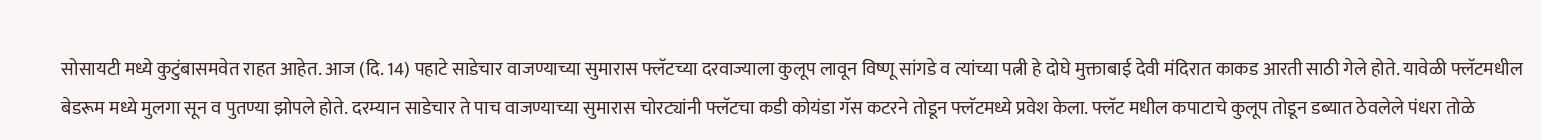सोसायटी मध्ये कुटुंबासमवेत राहत आहेत. आज (दि. 14) पहाटे साडेचार वाजण्याच्या सुमारास फ्लॅटच्या दरवाज्याला कुलूप लावून विष्णू सांगडे व त्यांच्या पत्नी हे दोघे मुक्ताबाई देवी मंदिरात काकड आरती साठी गेले होते. यावेळी फ्लॅटमधील बेडरूम मध्ये मुलगा सून व पुतण्या झोपले होते. दरम्यान साडेचार ते पाच वाजण्याच्या सुमारास चोरट्यांनी फ्लॅटचा कडी कोयंडा गॅस कटरने तोडून फ्लॅटमध्ये प्रवेश केला. फ्लॅट मधील कपाटाचे कुलूप तोडून डब्यात ठेवलेले पंधरा तोळे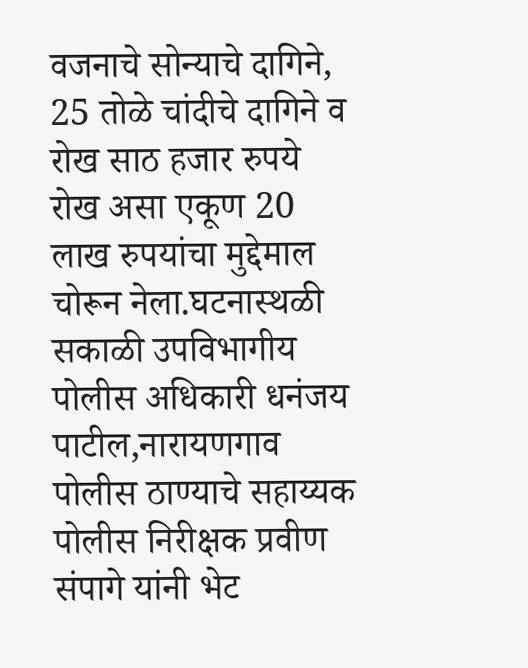वजनाचे सोन्याचे दागिने, 25 तोळे चांदीचे दागिने व रोख साठ हजार रुपये रोख असा एकूण 20 लाख रुपयांचा मुद्देमाल चोरून नेला.घटनास्थळी सकाळी उपविभागीय पोलीस अधिकारी धनंजय पाटील,नारायणगाव पोलीस ठाण्याचे सहाय्यक पोलीस निरीक्षक प्रवीण संपागे यांनी भेट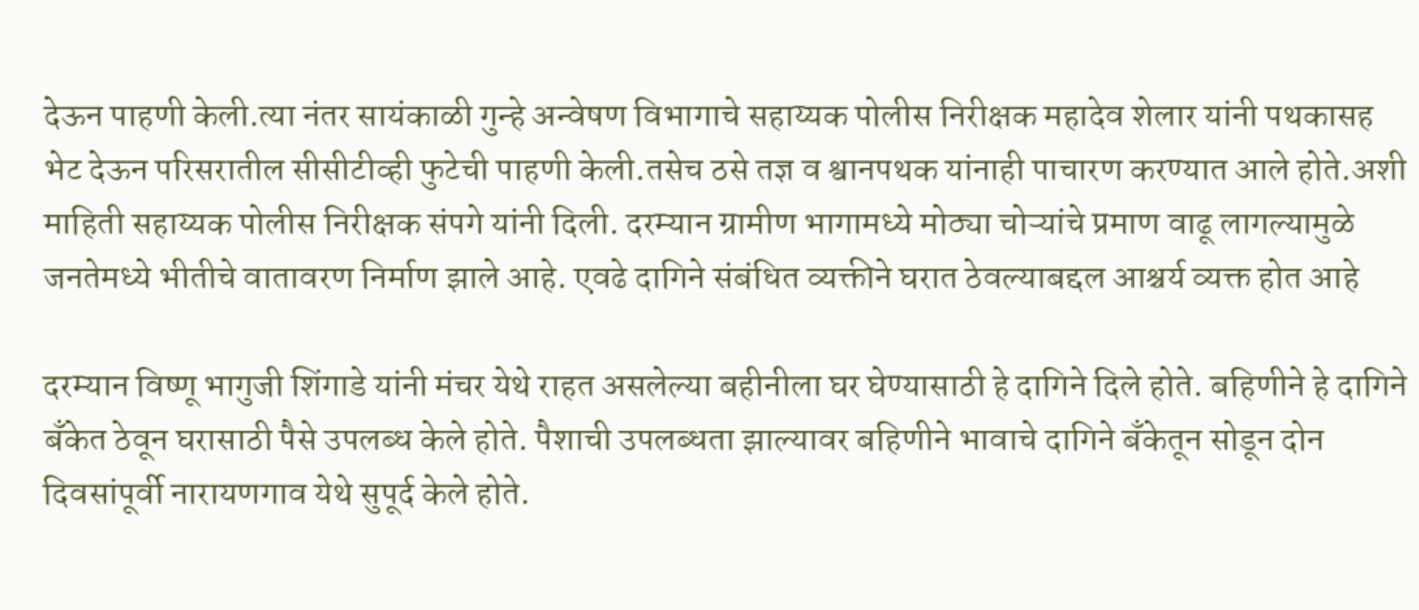देऊन पाहणी केली.त्या नंतर सायंकाळी गुन्हे अन्वेषण विभागाचे सहाय्यक पोलीस निरीक्षक महादेव शेलार यांनी पथकासह भेट देऊन परिसरातील सीसीटीव्ही फुटेची पाहणी केली.तसेच ठसे तज्ञ व श्वानपथक यांनाही पाचारण करण्यात आले होते.अशी माहिती सहाय्यक पोलीस निरीक्षक संपगे यांनी दिली. दरम्यान ग्रामीण भागामध्ये मोठ्या चोऱ्यांचे प्रमाण वाढू लागल्यामुळे जनतेमध्ये भीतीचे वातावरण निर्माण झाले आहे. एवढे दागिने संबंधित व्यक्तीने घरात ठेवल्याबद्दल आश्चर्य व्यक्त होत आहे

दरम्यान विष्णू भागुजी शिंगाडे यांनी मंचर येथे राहत असलेल्या बहीनीला घर घेण्यासाठी हे दागिने दिले होते. बहिणीने हे दागिने बँकेत ठेवून घरासाठी पैसे उपलब्ध केले होते. पैशाची उपलब्धता झाल्यावर बहिणीने भावाचे दागिने बँकेतून सोडून दोन दिवसांपूर्वी नारायणगाव येथे सुपूर्द केले होते.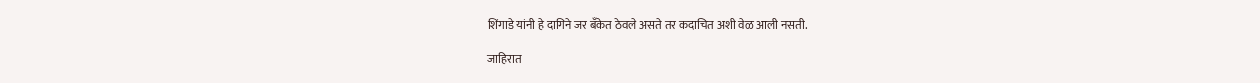शिंगाडे यांनी हे दागिने जर बँकेत ठेवले असते तर कदाचित अशी वेळ आली नसती.

जाहिरात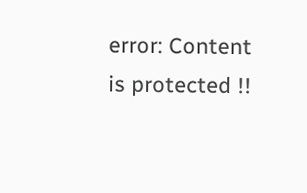error: Content is protected !!